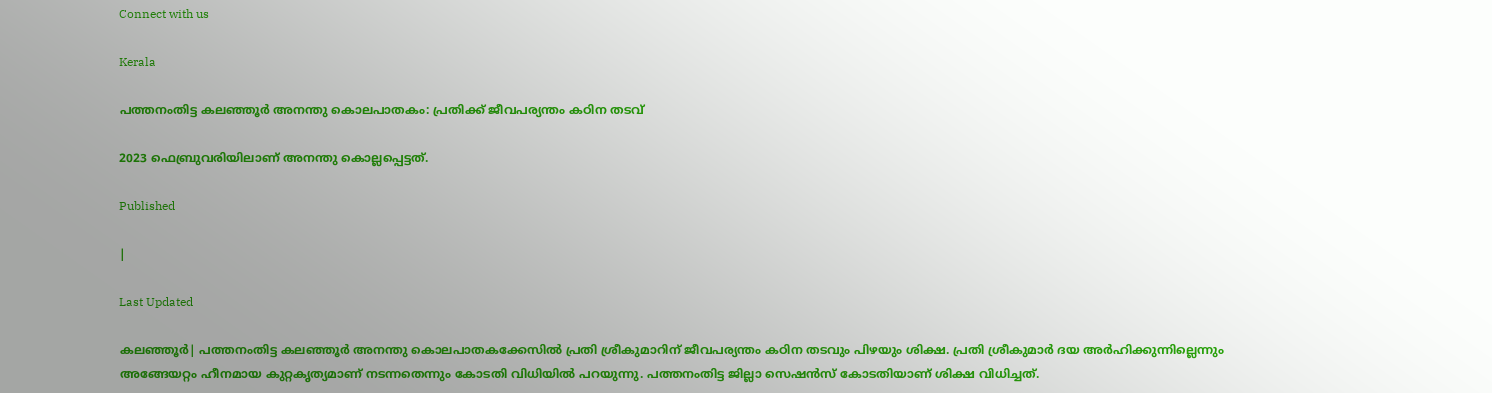Connect with us

Kerala

പത്തനംതിട്ട കലഞ്ഞൂര്‍ അനന്തു കൊലപാതകം: പ്രതിക്ക് ജീവപര്യന്തം കഠിന തടവ്

2023 ഫെബ്രുവരിയിലാണ് അനന്തു കൊല്ലപ്പെട്ടത്.

Published

|

Last Updated

കലഞ്ഞൂര്‍| പത്തനംതിട്ട കലഞ്ഞൂര്‍ അനന്തു കൊലപാതകക്കേസില്‍ പ്രതി ശ്രീകുമാറിന് ജീവപര്യന്തം കഠിന തടവും പിഴയും ശിക്ഷ. പ്രതി ശ്രീകുമാര്‍ ദയ അര്‍ഹിക്കുന്നില്ലെന്നും അങ്ങേയറ്റം ഹീനമായ കുറ്റകൃത്യമാണ് നടന്നതെന്നും കോടതി വിധിയില്‍ പറയുന്നു. പത്തനംതിട്ട ജില്ലാ സെഷന്‍സ് കോടതിയാണ് ശിക്ഷ വിധിച്ചത്.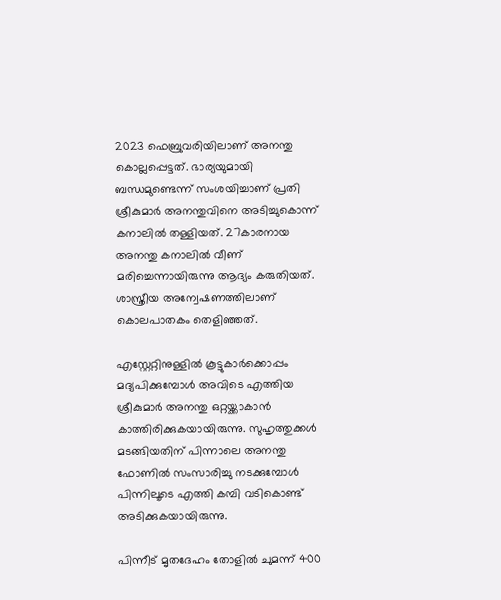2023 ഫെബ്രുവരിയിലാണ് അനന്തു കൊല്ലപ്പെട്ടത്. ഭാര്യയുമായി ബന്ധമുണ്ടെന്ന് സംശയിച്ചാണ് പ്രതി ശ്രീകുമാര്‍ അനന്തുവിനെ അടിച്ചുകൊന്ന് കനാലില്‍ തള്ളിയത്. 27കാരനായ അനന്തു കനാലില്‍ വീണ് മരിച്ചെന്നായിരുന്നു ആദ്യം കരുതിയത്. ശാസ്ത്രീയ അന്വേഷണത്തിലാണ് കൊലപാതകം തെളിഞ്ഞത്.

എസ്റ്റേറ്റിനുള്ളില്‍ കൂട്ടുകാര്‍ക്കൊപ്പം മദ്യപിക്കുമ്പോള്‍ അവിടെ എത്തിയ ശ്രീകുമാര്‍ അനന്തു ഒറ്റയ്ക്കാകാന്‍ കാത്തിരിക്കുകയായിരുന്നു. സുഹൃത്തുക്കള്‍ മടങ്ങിയതിന് പിന്നാലെ അനന്തു ഫോണില്‍ സംസാരിച്ചു നടക്കുമ്പോള്‍ പിന്നിലൂടെ എത്തി കമ്പി വടികൊണ്ട് അടിക്കുകയായിരുന്നു.

പിന്നീട് മൃതദേഹം തോളില്‍ ചുമന്ന് 400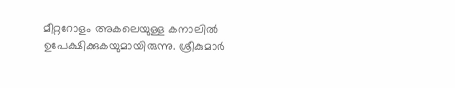മീറ്ററോളം അകലെയുള്ള കനാലില്‍ ഉപേക്ഷിക്കുകയുമായിരുന്നു. ശ്രീകുമാര്‍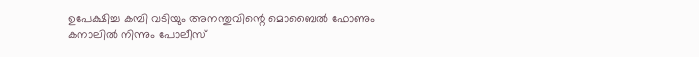ഉപേക്ഷിച്ച കമ്പി വടിയും അനന്തുവിന്റെ മൊബൈല്‍ ഫോണും കനാലില്‍ നിന്നും പോലീസ്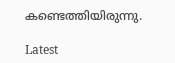കണ്ടെത്തിയിരുന്നു.

Latest